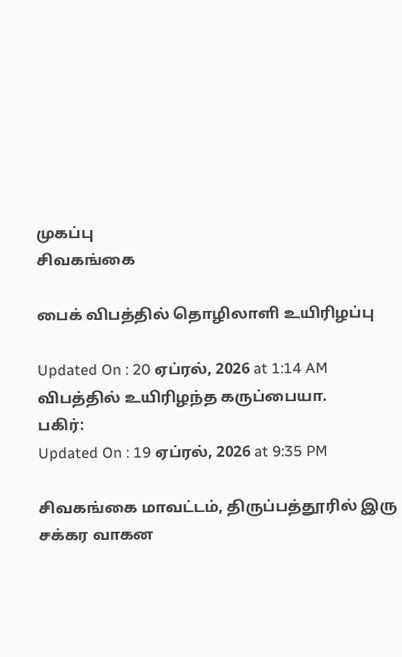முகப்பு
சிவகங்கை

பைக் விபத்தில் தொழிலாளி உயிரிழப்பு

Updated On : 20 ஏப்ரல், 2026 at 1:14 AM
விபத்தில் உயிரிழந்த கருப்பையா.
பகிர்:
Updated On : 19 ஏப்ரல், 2026 at 9:35 PM

சிவகங்கை மாவட்டம், திருப்பத்தூரில் இரு சக்கர வாகன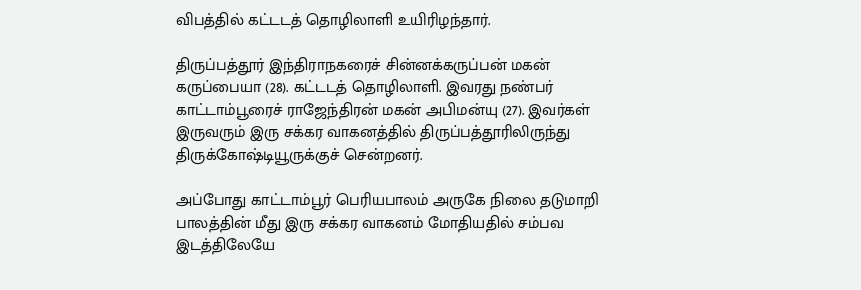விபத்தில் கட்டடத் தொழிலாளி உயிரிழந்தார்.

திருப்பத்தூர் இந்திராநகரைச் சின்னக்கருப்பன் மகன் கருப்பையா (28). கட்டடத் தொழிலாளி. இவரது நண்பர் காட்டாம்பூரைச் ராஜேந்திரன் மகன் அபிமன்யு (27). இவர்கள் இருவரும் இரு சக்கர வாகனத்தில் திருப்பத்தூரிலிருந்து திருக்கோஷ்டியூருக்குச் சென்றனர்.

அப்போது காட்டாம்பூர் பெரியபாலம் அருகே நிலை தடுமாறி பாலத்தின் மீது இரு சக்கர வாகனம் மோதியதில் சம்பவ இடத்திலேயே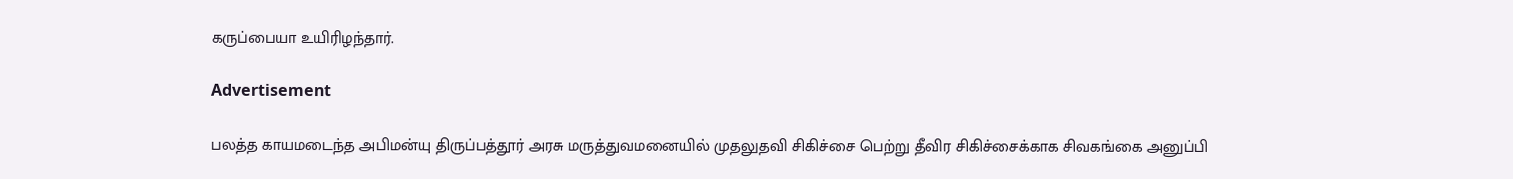கருப்பையா உயிரிழந்தார்.

Advertisement

பலத்த காயமடைந்த அபிமன்யு திருப்பத்தூர் அரசு மருத்துவமனையில் முதலுதவி சிகிச்சை பெற்று தீவிர சிகிச்சைக்காக சிவகங்கை அனுப்பி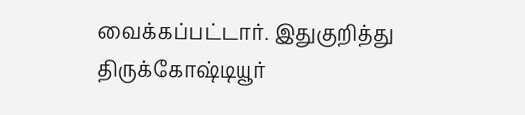வைக்கப்பட்டார். இதுகுறித்து திருக்கோஷ்டியூர்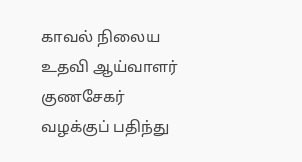காவல் நிலைய உதவி ஆய்வாளர் குணசேகர் வழக்குப் பதிந்து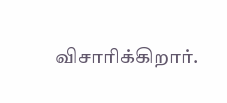விசாரிக்கிறார்.